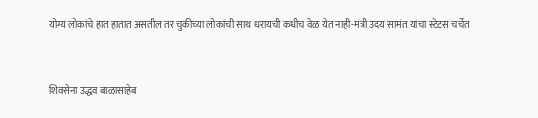योग्य लोकांचे हात हातात असतील तर चुकीच्या लोकांची साथ धरायची कधीच वेळ येत नाही-मंत्री उदय सामंत यांचा स्टेटस चर्चेत


शिवसेना उद्धव बाळासाहेब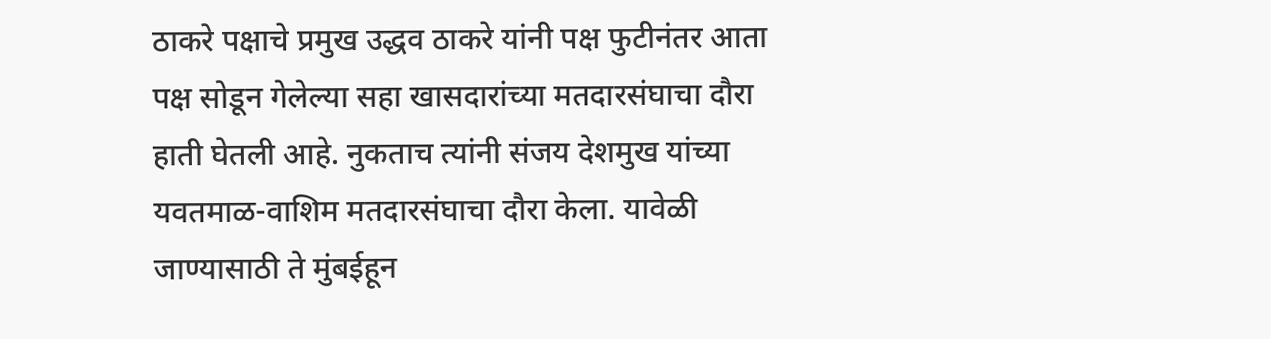ठाकरे पक्षाचे प्रमुख उद्धव ठाकरे यांनी पक्ष फुटीनंतर आता पक्ष सोडून गेलेल्या सहा खासदारांच्या मतदारसंघाचा दौरा हाती घेतली आहे. नुकताच त्यांनी संजय देशमुख यांच्या यवतमाळ-वाशिम मतदारसंघाचा दौरा केला. यावेळी जाण्यासाठी ते मुंबईहून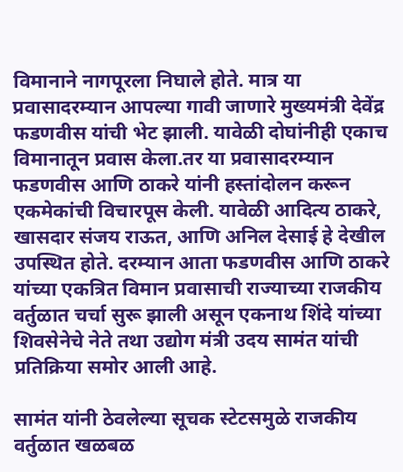विमानाने नागपूरला निघाले होते. मात्र या प्रवासादरम्यान आपल्या गावी जाणारे मुख्यमंत्री देवेंद्र फडणवीस यांची भेट झाली. यावेळी दोघांनीही एकाच विमानातून प्रवास केला.तर या प्रवासादरम्यान फडणवीस आणि ठाकरे यांनी हस्तांदोलन करून एकमेकांची विचारपूस केली. यावेळी आदित्य ठाकरे, खासदार संजय राऊत, आणि अनिल देसाई हे देखील उपस्थित होते. दरम्यान आता फडणवीस आणि ठाकरे यांच्या एकत्रित विमान प्रवासाची राज्याच्या राजकीय वर्तुळात चर्चा सुरू झाली असून एकनाथ शिंदे यांच्या शिवसेनेचे नेते तथा उद्योग मंत्री उदय सामंत यांची प्रतिक्रिया समोर आली आहे.

सामंत यांनी ठेवलेल्या सूचक स्टेटसमुळे राजकीय वर्तुळात खळबळ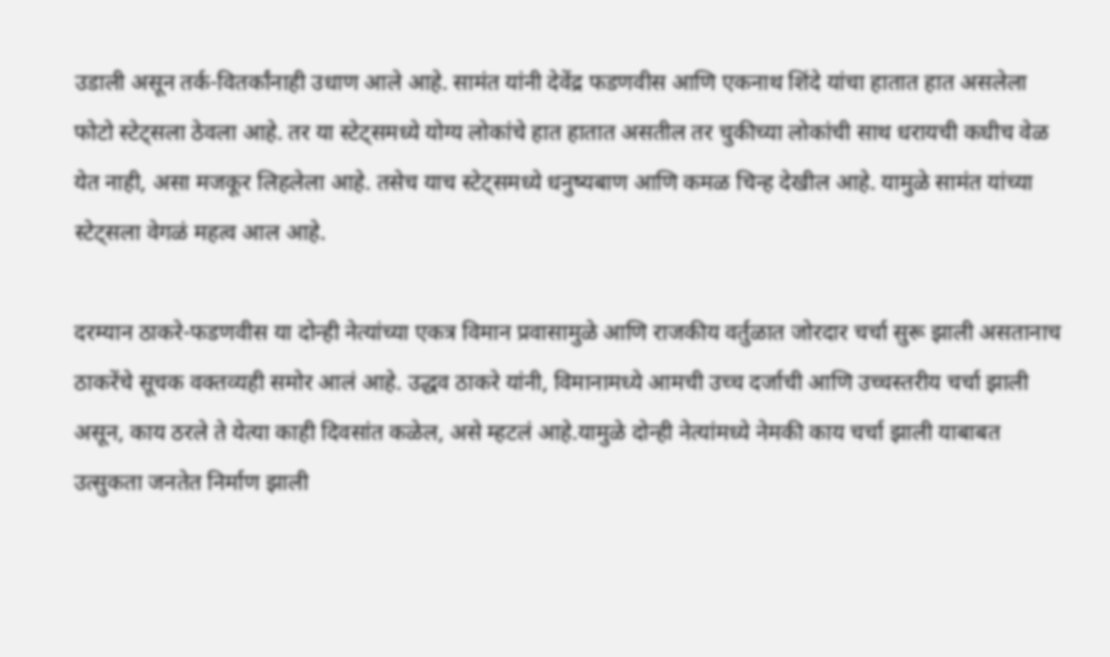उडाली असून तर्क-वितर्कांनाही उधाण आले आहे. सामंत यांनी देवेंद्र फडणवीस आणि एकनाथ शिंदे यांचा हातात हात असलेला फोटो स्टेट्‍सला ठेवला आहे. तर या स्टेट्‍समध्ये योग्य लोकांचे हात हातात असतील तर चुकीच्या लोकांची साथ धरायची कधीच वेळ येत नाही, असा मजकूर लिहलेला आहे. तसेच याच स्टेट्‍समध्ये धनुष्यबाण आणि कमळ चिन्ह देखील आहे. यामुळे सामंत यांच्या स्टेट्सला वेगळं महत्व आल आहे.

दरम्यान ठाकरे-फडणवीस या दोन्ही नेत्यांच्या एकत्र विमान प्रवासामुळे आणि राजकीय वर्तुळात जोरदार चर्चा सुरू झाली असतानाच ठाकरेंचे सूचक वक्तव्यही समोर आलं आहे. उद्धव ठाकरे यांनी, विमानामध्ये आमची उच्च दर्जाची आणि उच्चस्तरीय चर्चा झाली असून, काय ठरले ते येत्या काही दिवसांत कळेल, असे म्हटलं आहे.यामुळे दोन्ही नेत्यांमध्ये नेमकी काय चर्चा झाली याबाबत उत्सुकता जनतेत निर्माण झाली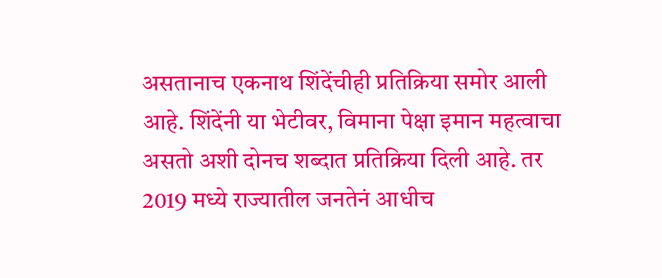असतानाच एकनाथ शिंदेंचीही प्रतिक्रिया समोर आली आहे. शिंदेंनी या भेटीवर, विमाना पेक्षा इमान महत्वाचा असतो अशी दोनच शब्दात प्रतिक्रिया दिली आहे. तर 2019 मध्ये राज्यातील जनतेनं आधीच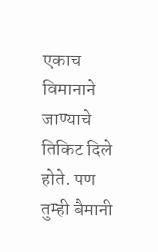एकाच विमानाने जाण्याचे तिकिट दिले होते. पण तुम्ही बैमानी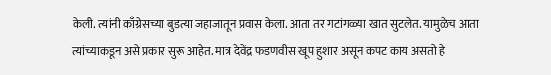केली. त्यांनी काँग्रेसच्या बुडत्या जहाजातून प्रवास केला. आता तर गटांगळ्या खात सुटलेत. यामुळेच आता त्यांच्याकडून असे प्रकार सुरू आहेत. मात्र देवेंद्र फडणवीस खूप हुशार असून कपट काय असतो हे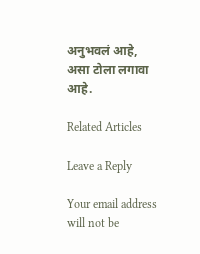अनुभवलं आहे, असा टोला लगावा आहे.

Related Articles

Leave a Reply

Your email address will not be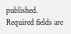published. Required fields are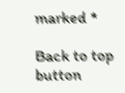marked *

Back to top button